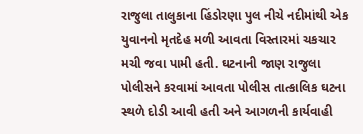રાજુલા તાલુકાના હિંડોરણા પુલ નીચે નદીમાંથી એક યુવાનનો મૃતદેહ મળી આવતા વિસ્તારમાં ચકચાર મચી જવા પામી હતી. ઘટનાની જાણ રાજુલા પોલીસને કરવામાં આવતા પોલીસ તાત્કાલિક ઘટના સ્થળે દોડી આવી હતી અને આગળની કાર્યવાહી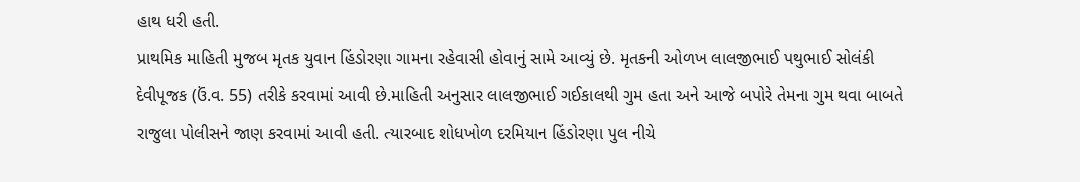હાથ ધરી હતી.
પ્રાથમિક માહિતી મુજબ મૃતક યુવાન હિંડોરણા ગામના રહેવાસી હોવાનું સામે આવ્યું છે. મૃતકની ઓળખ લાલજીભાઈ પથુભાઈ સોલંકી દેવીપૂજક (ઉં.વ. 55) તરીકે કરવામાં આવી છે.માહિતી અનુસાર લાલજીભાઈ ગઈકાલથી ગુમ હતા અને આજે બપોરે તેમના ગુમ થવા બાબતે રાજુલા પોલીસને જાણ કરવામાં આવી હતી. ત્યારબાદ શોધખોળ દરમિયાન હિંડોરણા પુલ નીચે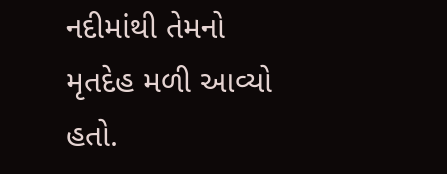નદીમાંથી તેમનો મૃતદેહ મળી આવ્યો હતો.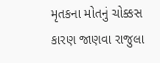મૃતકના મોતનું ચોક્કસ કારણ જાણવા રાજુલા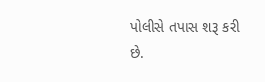પોલીસે તપાસ શરૂ કરી છે.